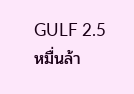GULF 2.5 หมื่นล้า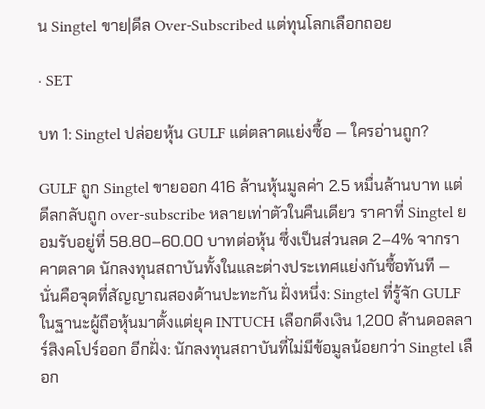น Singtel ขาย|ดีล Over-Subscribed แต่ทุนโลกเลือกถอย

· SET

บท 1: Singtel ปล่อยหุ้น GULF แต่ตลาดแย่งซื้อ — ใครอ่านถูก?

GULF ถูก Singtel ขายออก 416 ล้านหุ้นมูลค่า 2.5 หมื่นล้านบาท แต่ดีลกลับถูก over-subscribe หลายเท่าตัวในคืนเดียว ราคาที่ Singtel ยอมรับอยู่ที่ 58.80–60.00 บาทต่อหุ้น ซึ่งเป็นส่วนลด 2–4% จากราคาตลาด นักลงทุนสถาบันทั้งในและต่างประเทศแย่งกันซื้อทันที — นั่นคือจุดที่สัญญาณสองด้านปะทะกัน ฝั่งหนึ่ง: Singtel ที่รู้จัก GULF ในฐานะผู้ถือหุ้นมาตั้งแต่ยุค INTUCH เลือกดึงเงิน 1,200 ล้านดอลลาร์สิงคโปร์ออก อีกฝั่ง: นักลงทุนสถาบันที่ไม่มีข้อมูลน้อยกว่า Singtel เลือก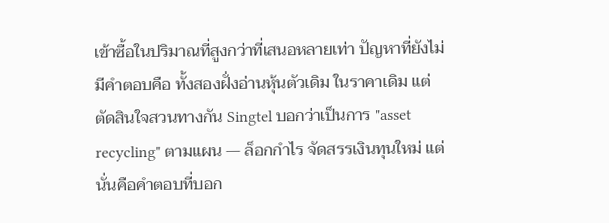เข้าซื้อในปริมาณที่สูงกว่าที่เสนอหลายเท่า ปัญหาที่ยังไม่มีคำตอบคือ ทั้งสองฝั่งอ่านหุ้นตัวเดิม ในราคาเดิม แต่ตัดสินใจสวนทางกัน Singtel บอกว่าเป็นการ "asset recycling" ตามแผน — ล็อกกำไร จัดสรรเงินทุนใหม่ แต่นั่นคือคำตอบที่บอก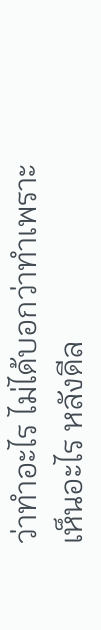ว่าทำอะไร ไม่ได้บอกว่าทำเพราะเห็นอะไร หลังดีล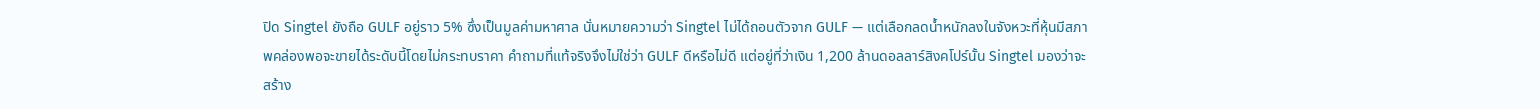ปิด Singtel ยังถือ GULF อยู่ราว 5% ซึ่งเป็นมูลค่ามหาศาล นั่นหมายความว่า Singtel ไม่ได้ถอนตัวจาก GULF — แต่เลือกลดน้ำหนักลงในจังหวะที่หุ้นมีสภาพคล่องพอจะขายได้ระดับนี้โดยไม่กระทบราคา คำถามที่แท้จริงจึงไม่ใช่ว่า GULF ดีหรือไม่ดี แต่อยู่ที่ว่าเงิน 1,200 ล้านดอลลาร์สิงคโปร์นั้น Singtel มองว่าจะสร้าง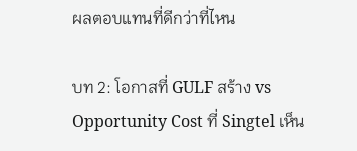ผลตอบแทนที่ดีกว่าที่ไหน

บท 2: โอกาสที่ GULF สร้าง vs Opportunity Cost ที่ Singtel เห็น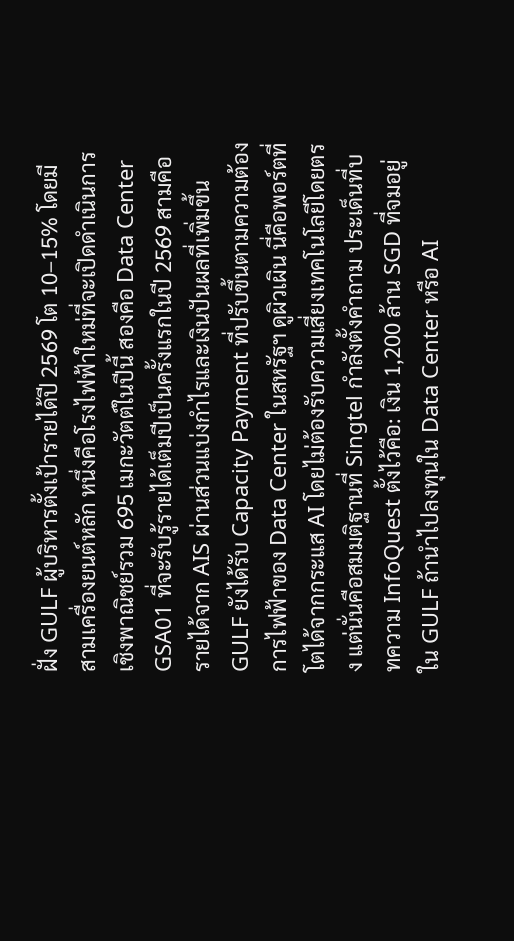ฝั่ง GULF ผู้บริหารตั้งเป้ารายได้ปี 2569 โต 10–15% โดยมีสามเครื่องยนต์หลัก หนึ่งคือโรงไฟฟ้าใหม่ที่จะเปิดดำเนินการเชิงพาณิชย์รวม 695 เมกะวัตต์ในปีนี้ สองคือ Data Center GSA01 ที่จะรับรู้รายได้เต็มปีเป็นครั้งแรกในปี 2569 สามคือรายได้จาก AIS ผ่านส่วนแบ่งกำไรและเงินปันผลที่เพิ่มขึ้น GULF ยังได้รับ Capacity Payment ที่ปรับขึ้นตามความต้องการไฟฟ้าของ Data Center ในสหรัฐฯ ดูผิวเผิน นี่คือพอร์ตที่โตได้จากกระแส AI โดยไม่ต้องรับความเสี่ยงเทคโนโลยีโดยตรง แต่นั่นคือสมมติฐานที่ Singtel กำลังตั้งคำถาม ประเด็นที่บทความ InfoQuest ตั้งไว้คือ: เงิน 1,200 ล้าน SGD ที่จมอยู่ใน GULF ถ้านำไปลงทุนใน Data Center หรือ AI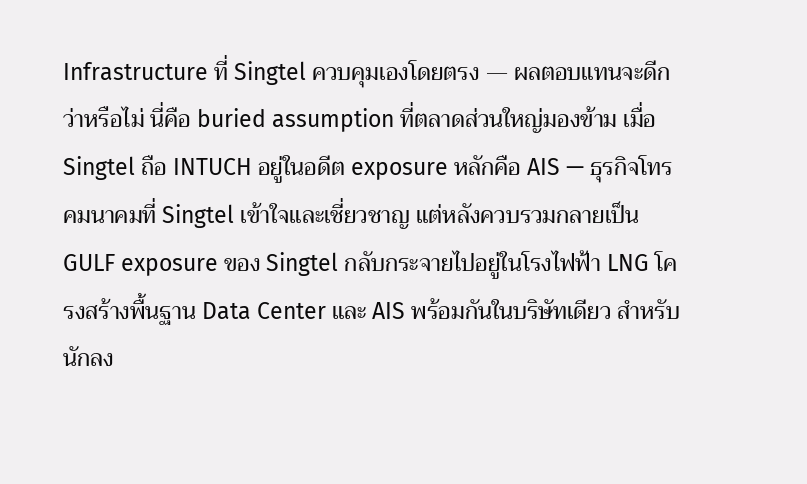Infrastructure ที่ Singtel ควบคุมเองโดยตรง — ผลตอบแทนจะดีกว่าหรือไม่ นี่คือ buried assumption ที่ตลาดส่วนใหญ่มองข้าม เมื่อ Singtel ถือ INTUCH อยู่ในอดีต exposure หลักคือ AIS — ธุรกิจโทรคมนาคมที่ Singtel เข้าใจและเชี่ยวชาญ แต่หลังควบรวมกลายเป็น GULF exposure ของ Singtel กลับกระจายไปอยู่ในโรงไฟฟ้า LNG โครงสร้างพื้นฐาน Data Center และ AIS พร้อมกันในบริษัทเดียว สำหรับนักลง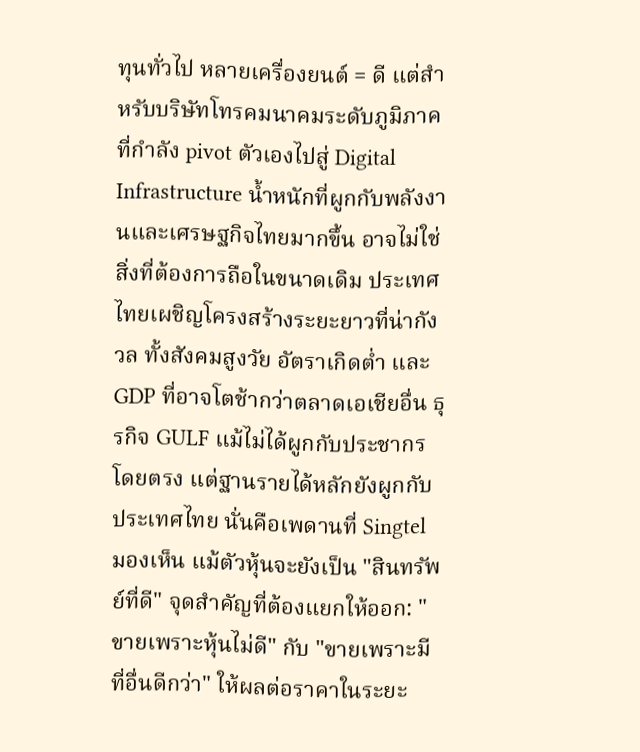ทุนทั่วไป หลายเครื่องยนต์ = ดี แต่สำหรับบริษัทโทรคมนาคมระดับภูมิภาคที่กำลัง pivot ตัวเองไปสู่ Digital Infrastructure น้ำหนักที่ผูกกับพลังงานและเศรษฐกิจไทยมากขึ้น อาจไม่ใช่สิ่งที่ต้องการถือในขนาดเดิม ประเทศไทยเผชิญโครงสร้างระยะยาวที่น่ากังวล ทั้งสังคมสูงวัย อัตราเกิดต่ำ และ GDP ที่อาจโตช้ากว่าตลาดเอเชียอื่น ธุรกิจ GULF แม้ไม่ได้ผูกกับประชากรโดยตรง แต่ฐานรายได้หลักยังผูกกับประเทศไทย นั่นคือเพดานที่ Singtel มองเห็น แม้ตัวหุ้นจะยังเป็น "สินทรัพย์ที่ดี" จุดสำคัญที่ต้องแยกให้ออก: "ขายเพราะหุ้นไม่ดี" กับ "ขายเพราะมีที่อื่นดีกว่า" ให้ผลต่อราคาในระยะ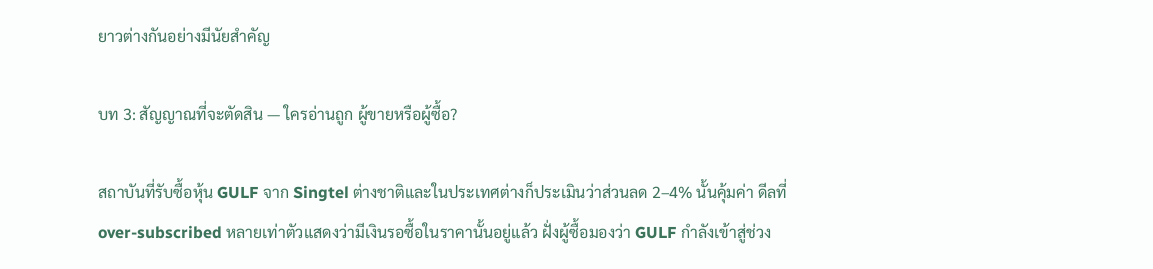ยาวต่างกันอย่างมีนัยสำคัญ

บท 3: สัญญาณที่จะตัดสิน — ใครอ่านถูก ผู้ขายหรือผู้ซื้อ?

สถาบันที่รับซื้อหุ้น GULF จาก Singtel ต่างชาติและในประเทศต่างก็ประเมินว่าส่วนลด 2–4% นั้นคุ้มค่า ดีลที่ over-subscribed หลายเท่าตัวแสดงว่ามีเงินรอซื้อในราคานั้นอยู่แล้ว ฝั่งผู้ซื้อมองว่า GULF กำลังเข้าสู่ช่วง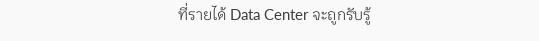ที่รายได้ Data Center จะถูกรับรู้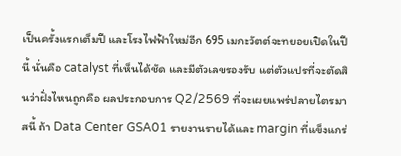เป็นครั้งแรกเต็มปี และโรงไฟฟ้าใหม่อีก 695 เมกะวัตต์จะทยอยเปิดในปีนี้ นั่นคือ catalyst ที่เห็นได้ชัด และมีตัวเลขรองรับ แต่ตัวแปรที่จะตัดสินว่าฝั่งไหนถูกคือ ผลประกอบการ Q2/2569 ที่จะเผยแพร่ปลายไตรมาสนี้ ถ้า Data Center GSA01 รายงานรายได้และ margin ที่แข็งแกร่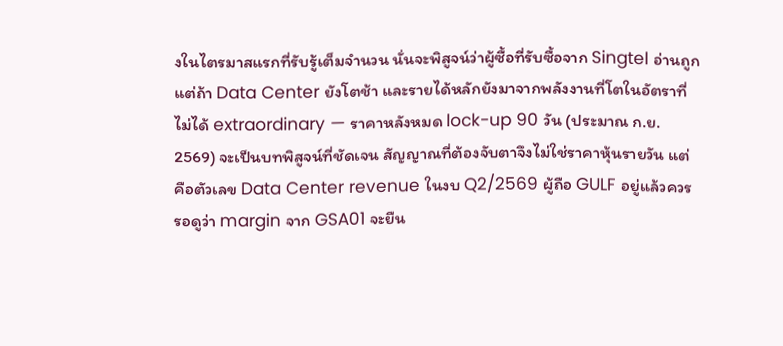งในไตรมาสแรกที่รับรู้เต็มจำนวน นั่นจะพิสูจน์ว่าผู้ซื้อที่รับซื้อจาก Singtel อ่านถูก แต่ถ้า Data Center ยังโตช้า และรายได้หลักยังมาจากพลังงานที่โตในอัตราที่ไม่ได้ extraordinary — ราคาหลังหมด lock-up 90 วัน (ประมาณ ก.ย. 2569) จะเป็นบทพิสูจน์ที่ชัดเจน สัญญาณที่ต้องจับตาจึงไม่ใช่ราคาหุ้นรายวัน แต่คือตัวเลข Data Center revenue ในงบ Q2/2569 ผู้ถือ GULF อยู่แล้วควรรอดูว่า margin จาก GSA01 จะยืน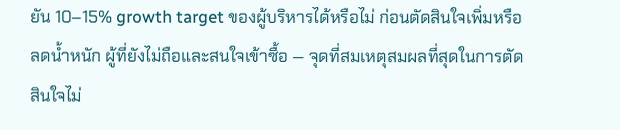ยัน 10–15% growth target ของผู้บริหารได้หรือไม่ ก่อนตัดสินใจเพิ่มหรือลดน้ำหนัก ผู้ที่ยังไม่ถือและสนใจเข้าซื้อ — จุดที่สมเหตุสมผลที่สุดในการตัดสินใจไม่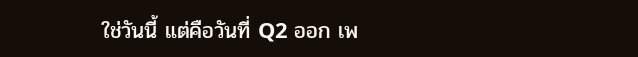ใช่วันนี้ แต่คือวันที่ Q2 ออก เพ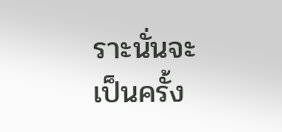ราะนั่นจะเป็นครั้ง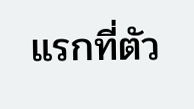แรกที่ตัว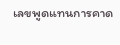เลขพูดแทนการคาด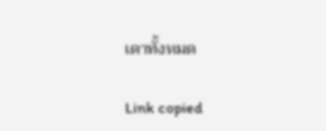เดาทั้งหมด

Link copied